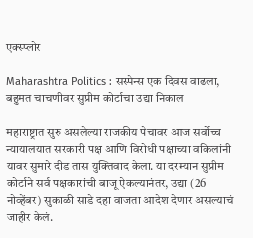एक्स्प्लोर

Maharashtra Politics : सस्पेन्स एक दिवस वाढला, बहुमत चाचणीवर सुप्रीम कोर्टाचा उद्या निकाल

महाराष्ट्रात सुरु असलेल्या राजकीय पेचावर आज सर्वोच्च न्यायालयात सरकारी पक्ष आणि विरोधी पक्षाच्या वकिलांनी यावर सुमारे दीड तास युक्तिवाद केला. या दरम्यान सुप्रीम कोर्टाने सर्व पक्षकारांची बाजू ऐकल्यानंतर, उद्या (26 नोव्हेंबर) सुकाळी साडे दहा वाजता आदेश देणार असल्याचं जाहीर केलं.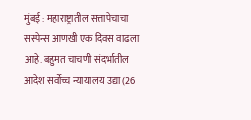मुंबई : महाराष्ट्रातील सत्तापेचाचा सस्पेन्स आणखी एक दिवस वाढला आहे. बहुमत चाचणी संदर्भातील आदेश सर्वोच्च न्यायालय उद्या (26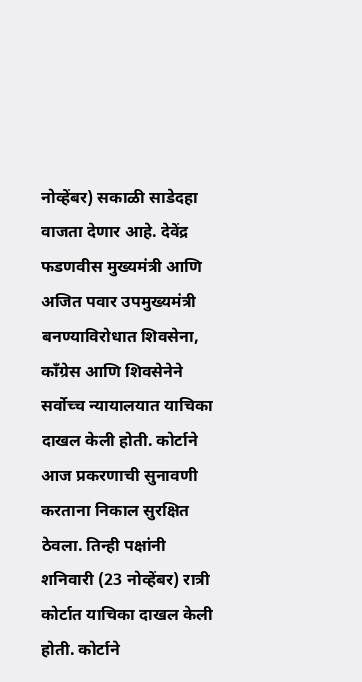नोव्हेंबर) सकाळी साडेदहा वाजता देणार आहे. देवेंद्र फडणवीस मुख्यमंत्री आणि अजित पवार उपमुख्यमंत्री बनण्याविरोधात शिवसेना, काँग्रेस आणि शिवसेनेने सर्वोच्च न्यायालयात याचिका दाखल केली होती. कोर्टाने आज प्रकरणाची सुनावणी करताना निकाल सुरक्षित ठेवला. तिन्ही पक्षांनी शनिवारी (23 नोव्हेंबर) रात्री कोर्टात याचिका दाखल केली होती. कोर्टाने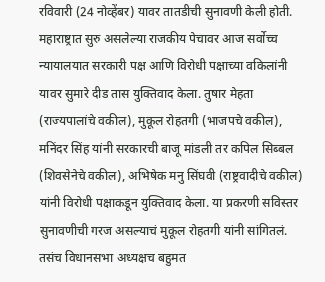रविवारी (24 नोव्हेंबर) यावर तातडीची सुनावणी केली होती. महाराष्ट्रात सुरु असलेल्या राजकीय पेचावर आज सर्वोच्च न्यायालयात सरकारी पक्ष आणि विरोधी पक्षाच्या वकिलांनी यावर सुमारे दीड तास युक्तिवाद केला. तुषार मेहता (राज्यपालांचे वकील), मुकूल रोहतगी (भाजपचे वकील), मनिंदर सिंह यांनी सरकारची बाजू मांडली तर कपिल सिब्बल (शिवसेनेचे वकील), अभिषेक मनु सिंघवी (राष्ट्रवादीचे वकील) यांनी विरोधी पक्षाकडून युक्तिवाद केला. या प्रकरणी सविस्तर सुनावणीची गरज असल्याचं मुकूल रोहतगी यांनी सांगितलं. तसंच विधानसभा अध्यक्षच बहुमत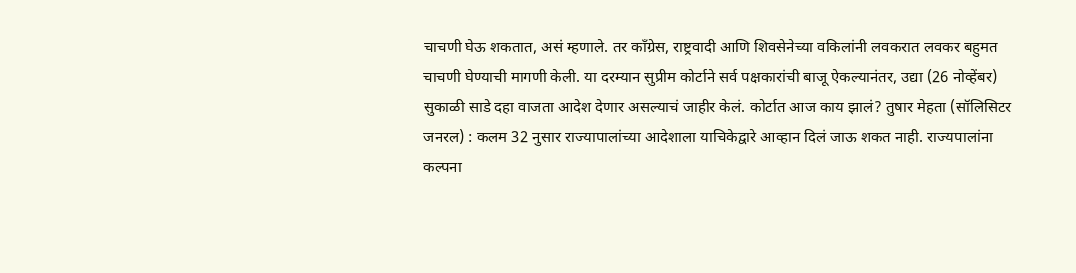चाचणी घेऊ शकतात, असं म्हणाले. तर काँग्रेस, राष्ट्रवादी आणि शिवसेनेच्या वकिलांनी लवकरात लवकर बहुमत चाचणी घेण्याची मागणी केली. या दरम्यान सुप्रीम कोर्टाने सर्व पक्षकारांची बाजू ऐकल्यानंतर, उद्या (26 नोव्हेंबर) सुकाळी साडे दहा वाजता आदेश देणार असल्याचं जाहीर केलं. कोर्टात आज काय झालं? तुषार मेहता (सॉलिसिटर जनरल) : कलम 32 नुसार राज्यापालांच्या आदेशाला याचिकेद्वारे आव्हान दिलं जाऊ शकत नाही. राज्यपालांना कल्पना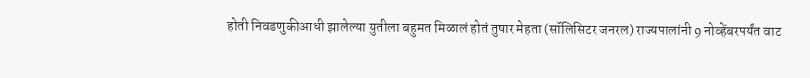होती निवडणुकीआधी झालेल्या युतीला बहुमत मिळालं होतं तुषार मेहता (सॉलिसिटर जनरल) राज्यपालांनी 9 नोव्हेंबरपर्यंत वाट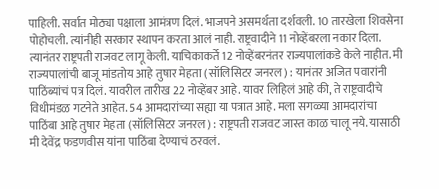पाहिली. सर्वात मोठ्या पक्षाला आमंत्रण दिलं. भाजपने असमर्थता दर्शवली. 10 तारखेला शिवसेना पोहोचली. त्यांनीही सरकार स्थापन करता आलं नाही. राष्ट्रवादीने 11 नोव्हेंबरला नकार दिला. त्यानंतर राष्ट्रपती राजवट लागू केली. याचिकाकर्ते 12 नोव्हेंबरनंतर राज्यपालांकडे केले नाहीत. मी राज्यपालांची बाजू मांडतोय आहे तुषार मेहता (सॉलिसिटर जनरल) : यानंतर अजित पवारांनी पाठिंब्यांचं पत्र दिलं. यावरील तारीख 22 नोव्हेंबर आहे. यावर लिहिलं आहे की, ते राष्ट्रवादीचे विधीमंडळ गटनेते आहेत. 54 आमदारांच्या सह्या या पत्रात आहे. मला सगळ्या आमदारांचा पाठिंबा आहे तुषार मेहता (सॉलिसिटर जनरल) : राष्ट्रपती राजवट जास्त काळ चालू नये. यासाठी मी देवेंद्र फडणवीस यांना पाठिंबा देण्याचं ठरवलं.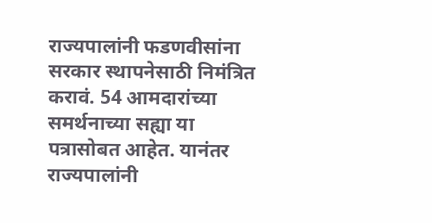राज्यपालांनी फडणवीसांना सरकार स्थापनेसाठी निमंत्रित करावं. 54 आमदारांच्या समर्थनाच्या सह्या या पत्रासोबत आहेत. यानंतर राज्यपालांनी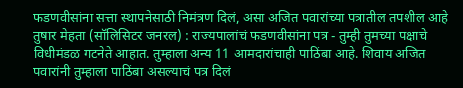फडणवीसांना सत्ता स्थापनेसाठी निमंत्रण दिलं, असा अजित पवारांच्या पत्रातील तपशील आहे तुषार मेहता (सॉलिसिटर जनरल) : राज्यपालांचं फडणवीसांना पत्र - तुम्ही तुमच्या पक्षाचे विधीमंडळ गटनेते आहात. तुम्हाला अन्य 11 आमदारांचाही पाठिंबा आहे. शिवाय अजित पवारांनी तुम्हाला पाठिंबा असल्याचं पत्र दिलं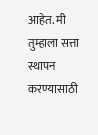आहेत. मी तुम्हाला सत्ता स्थापन करण्यासाठी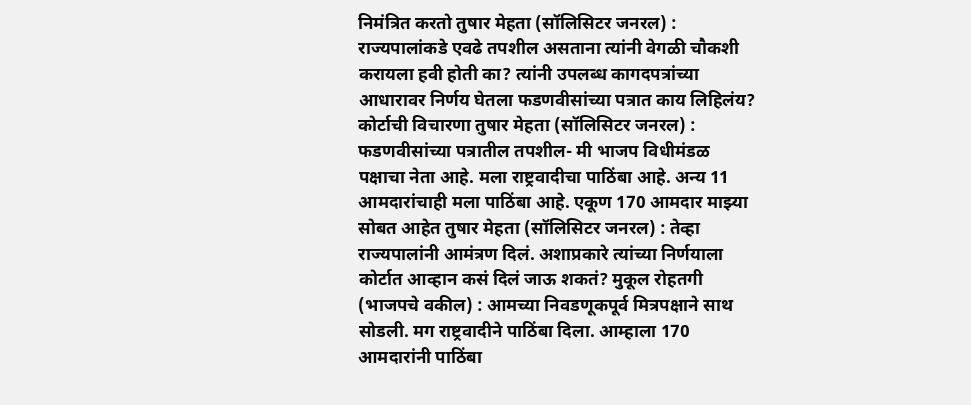निमंत्रित करतो तुषार मेहता (सॉलिसिटर जनरल) : राज्यपालांकडे एवढे तपशील असताना त्यांनी वेगळी चौकशी करायला हवी होती का? त्यांनी उपलब्ध कागदपत्रांच्या आधारावर निर्णय घेतला फडणवीसांच्या पत्रात काय लिहिलंय? कोर्टाची विचारणा तुषार मेहता (सॉलिसिटर जनरल) : फडणवीसांच्या पत्रातील तपशील- मी भाजप विधीमंडळ पक्षाचा नेता आहे. मला राष्ट्रवादीचा पाठिंबा आहे. अन्य 11 आमदारांचाही मला पाठिंबा आहे. एकूण 170 आमदार माझ्या सोबत आहेत तुषार मेहता (सॉलिसिटर जनरल) : तेव्हा राज्यपालांनी आमंत्रण दिलं. अशाप्रकारे त्यांच्या निर्णयाला कोर्टात आव्हान कसं दिलं जाऊ शकतं? मुकूल रोहतगी (भाजपचे वकील) : आमच्या निवडणूकपूर्व मित्रपक्षाने साथ सोडली. मग राष्ट्रवादीने पाठिंबा दिला. आम्हाला 170 आमदारांनी पाठिंबा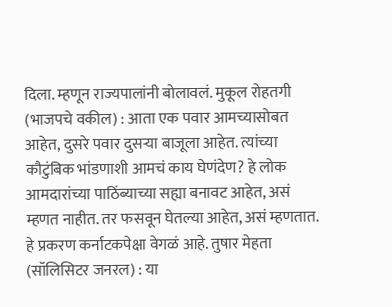दिला. म्हणून राज्यपालांनी बोलावलं. मुकूल रोहतगी (भाजपचे वकील) : आता एक पवार आमच्यासोबत आहेत, दुसरे पवार दुसऱ्या बाजूला आहेत. त्यांच्या कौटुंबिक भांडणाशी आमचं काय घेणंदेण? हे लोक आमदारांच्या पाठिंब्याच्या सह्या बनावट आहेत, असं म्हणत नाहीत. तर फसवून घेतल्या आहेत, असं म्हणतात. हे प्रकरण कर्नाटकपेक्षा वेगळं आहे. तुषार मेहता (सॉलिसिटर जनरल) : या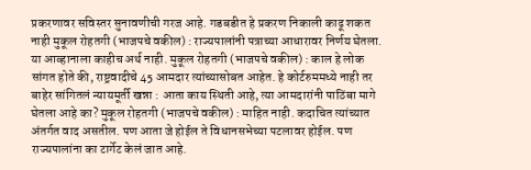प्रकरणावर सविस्तर सुनावणीची गरज आहे. गडबडीत हे प्रकरण निकाली काढू शकत नाही मुकूल रोहतगी (भाजपचे वकील) : राज्यपालांनी पत्राच्या आधारावर निर्णय घेतला. या आव्हानाला काहीच अर्थ नाही. मुकूल रोहतगी (भाजपचे वकील) : काल हे लोक सांगत होते की, राष्ट्रवादीचे 45 आमदार त्यांच्यासोबत आहेत. हे कोर्टरुममध्ये नाही तर बाहेर सांगितलं न्यायमूर्ती खन्ना : आता काय स्थिती आहे, त्या आमदारांनी पाठिंबा मागे घेतला आहे का? मुकूल रोहतगी (भाजपचे वकील) : माहित नाही. कदाचित त्यांच्यात अंतर्गत वाद असतील. पण आता जे होईल ते विधानसभेच्या पटलावर होईल. पण राज्यपालांना का टार्गेट केलं जात आहे.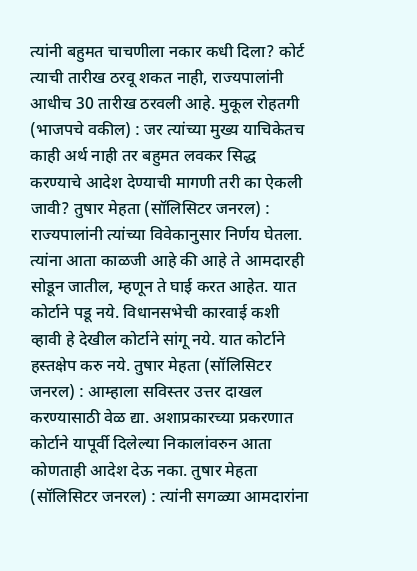त्यांनी बहुमत चाचणीला नकार कधी दिला? कोर्ट त्याची तारीख ठरवू शकत नाही, राज्यपालांनी आधीच 30 तारीख ठरवली आहे. मुकूल रोहतगी (भाजपचे वकील) : जर त्यांच्या मुख्य याचिकेतच काही अर्थ नाही तर बहुमत लवकर सिद्ध करण्याचे आदेश देण्याची मागणी तरी का ऐकली जावी? तुषार मेहता (सॉलिसिटर जनरल) : राज्यपालांनी त्यांच्या विवेकानुसार निर्णय घेतला. त्यांना आता काळजी आहे की आहे ते आमदारही सोडून जातील, म्हणून ते घाई करत आहेत. यात कोर्टाने पडू नये. विधानसभेची कारवाई कशी व्हावी हे देखील कोर्टाने सांगू नये. यात कोर्टाने हस्तक्षेप करु नये. तुषार मेहता (सॉलिसिटर जनरल) : आम्हाला सविस्तर उत्तर दाखल करण्यासाठी वेळ द्या. अशाप्रकारच्या प्रकरणात कोर्टाने यापूर्वी दिलेल्या निकालांवरुन आता कोणताही आदेश देऊ नका. तुषार मेहता (सॉलिसिटर जनरल) : त्यांनी सगळ्या आमदारांना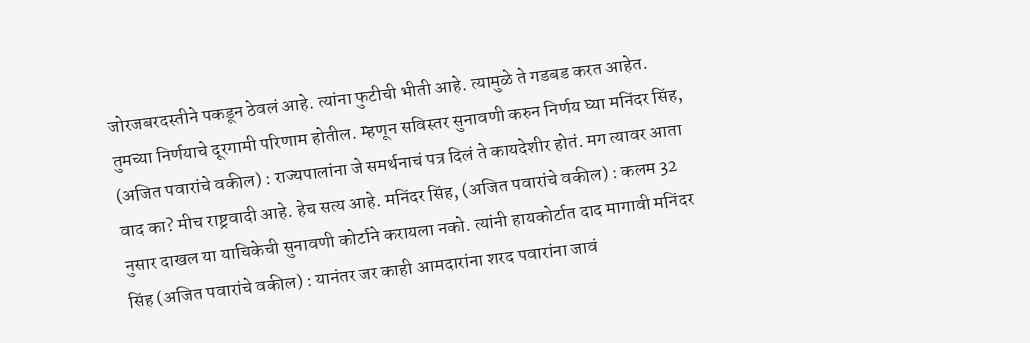जोरजबरदस्तीने पकडून ठेवलं आहे. त्यांना फुटीची भीती आहे. त्यामुळे ते गडबड करत आहेत. तुमच्या निर्णयाचे दूरगामी परिणाम होतील. म्हणून सविस्तर सुनावणी करुन निर्णय घ्या मनिंदर सिंह, (अजित पवारांचे वकील) : राज्यपालांना जे समर्थनाचं पत्र दिलं ते कायदेशीर होतं. मग त्यावर आता वाद का? मीच राष्ट्रवादी आहे. हेच सत्य आहे. मनिंदर सिंह, (अजित पवारांचे वकील) : कलम 32 नुसार दाखल या याचिकेची सुनावणी कोर्टाने करायला नको. त्यांनी हायकोर्टात दाद मागावी मनिंदर सिंह (अजित पवारांचे वकील) : यानंतर जर काही आमदारांना शरद पवारांना जावं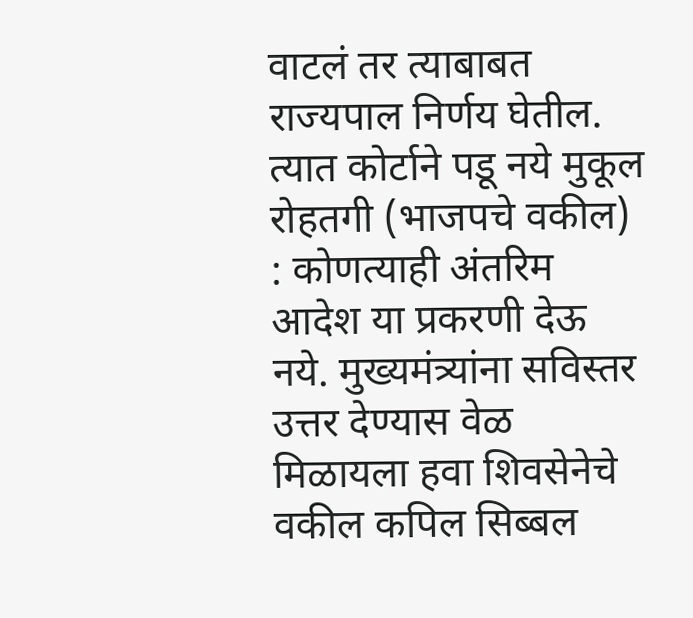वाटलं तर त्याबाबत राज्यपाल निर्णय घेतील. त्यात कोर्टाने पडू नये मुकूल रोहतगी (भाजपचे वकील) : कोणत्याही अंतरिम आदेश या प्रकरणी देऊ नये. मुख्यमंत्र्यांना सविस्तर उत्तर देण्यास वेळ मिळायला हवा शिवसेनेचे वकील कपिल सिब्बल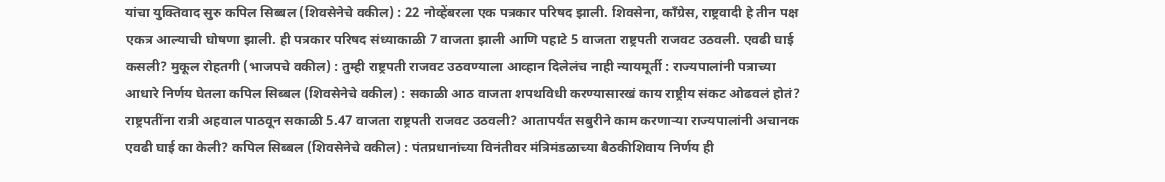यांचा युक्तिवाद सुरु कपिल सिब्बल (शिवसेनेचे वकील) : 22 नोव्हेंबरला एक पत्रकार परिषद झाली. शिवसेना, काँग्रेस, राष्ट्रवादी हे तीन पक्ष एकत्र आल्याची घोषणा झाली. ही पत्रकार परिषद संध्याकाळी 7 वाजता झाली आणि पहाटे 5 वाजता राष्ट्रपती राजवट उठवली. एवढी घाई कसली? मुकूल रोहतगी (भाजपचे वकील) : तुम्ही राष्ट्रपती राजवट उठवण्याला आव्हान दिलेलंच नाही न्यायमूर्ती : राज्यपालांनी पत्राच्या आधारे निर्णय घेतला कपिल सिब्बल (शिवसेनेचे वकील) : सकाळी आठ वाजता शपथविधी करण्यासारखं काय राष्ट्रीय संकट ओढवलं होतं? राष्ट्रपतींना रात्री अहवाल पाठवून सकाळी 5.47 वाजता राष्ट्रपती राजवट उठवली? आतापर्यंत सबुरीने काम करणाऱ्या राज्यपालांनी अचानक एवढी घाई का केली? कपिल सिब्बल (शिवसेनेचे वकील) : पंतप्रधानांच्या विनंतीवर मंत्रिमंडळाच्या बैठकीशिवाय निर्णय ही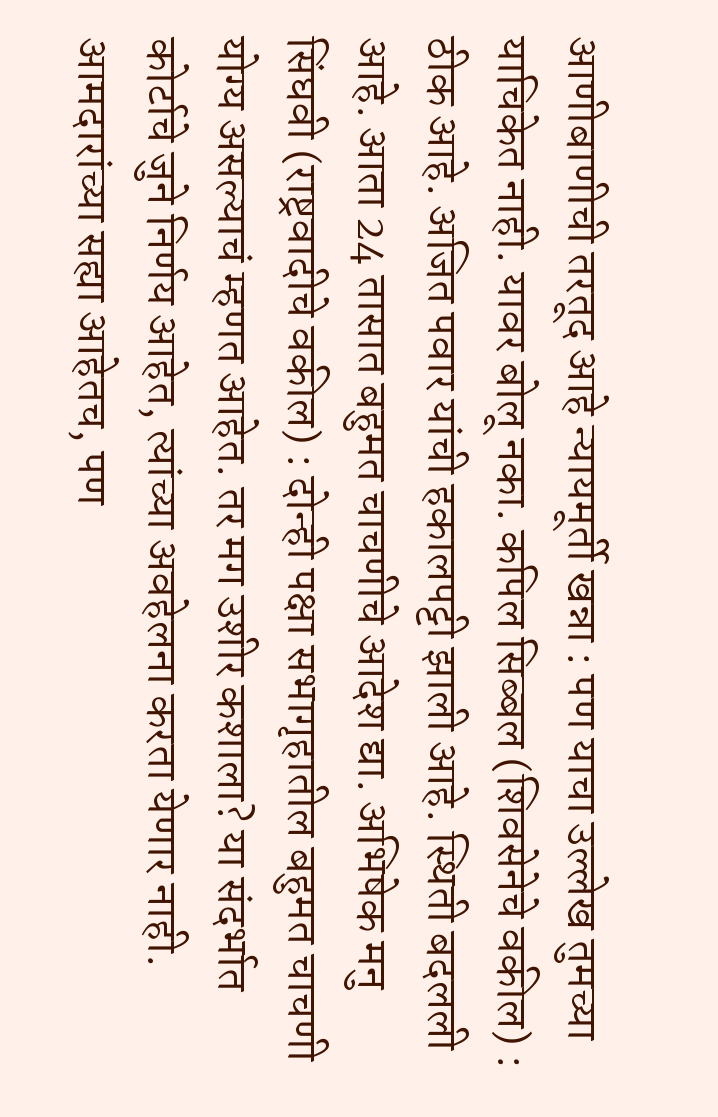आणीबाणीची तरतूद आहे न्यायमूर्ती खन्ना : पण याचा उल्लेख तुमच्या याचिकेत नाही. यावर बोलू नका. कपिल सिब्बल (शिवसेनेचे वकील) : ठीक आहे. अजित पवार यांची हकालपट्टी झाली आहे. स्थिती बदलली आहे. आता 24 तासात बहुमत चाचणीचे आदेश द्या. अभिषेक मनु सिंघवी (राष्ट्रवादीचे वकील) : दोन्ही पक्षा सभागृहातील बहुमत चाचणी योग्य असल्याचं म्हणत आहेत. तर मग उशीर कशाला? या संदर्भात कोर्टाचे जुने निर्णय आहेत, त्यांच्या अवहेलना करता येणार नाही. आमदारांच्या सह्या आहेतच, पण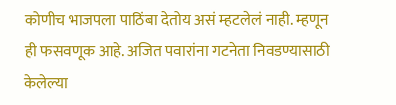कोणीच भाजपला पाठिंबा देतोय असं म्हटलेलं नाही. म्हणून ही फसवणूक आहे. अजित पवारांना गटनेता निवडण्यासाठी केलेल्या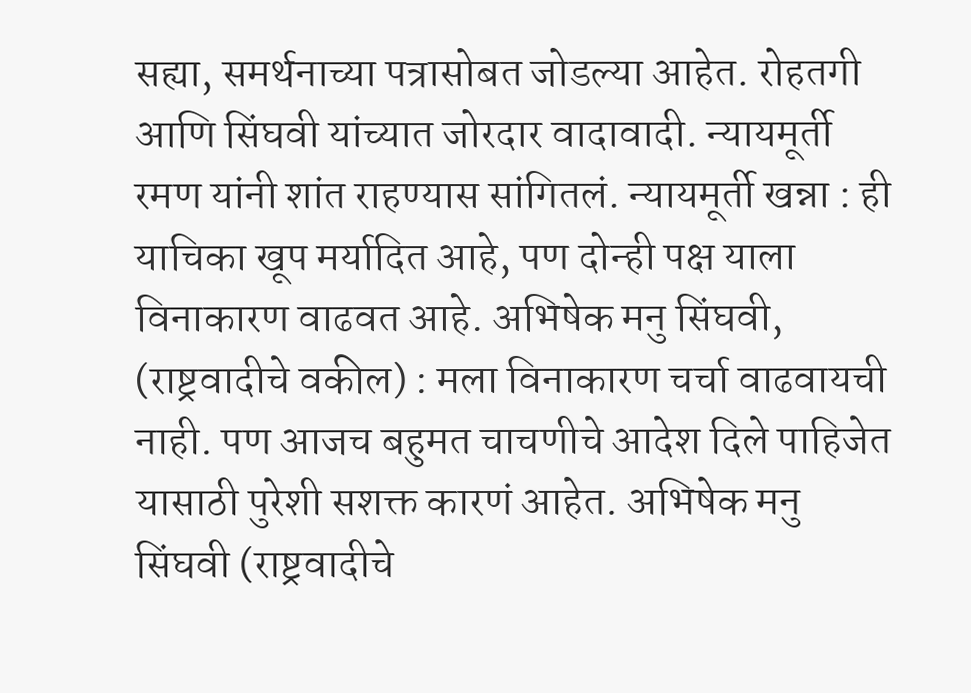सह्या, समर्थनाच्या पत्रासोबत जोडल्या आहेत. रोहतगी आणि सिंघवी यांच्यात जोरदार वादावादी. न्यायमूर्ती रमण यांनी शांत राहण्यास सांगितलं. न्यायमूर्ती खन्ना : ही याचिका खूप मर्यादित आहे, पण दोन्ही पक्ष याला विनाकारण वाढवत आहे. अभिषेक मनु सिंघवी, (राष्ट्रवादीचे वकील) : मला विनाकारण चर्चा वाढवायची नाही. पण आजच बहुमत चाचणीचे आदेश दिले पाहिजेत यासाठी पुरेशी सशक्त कारणं आहेत. अभिषेक मनु सिंघवी (राष्ट्रवादीचे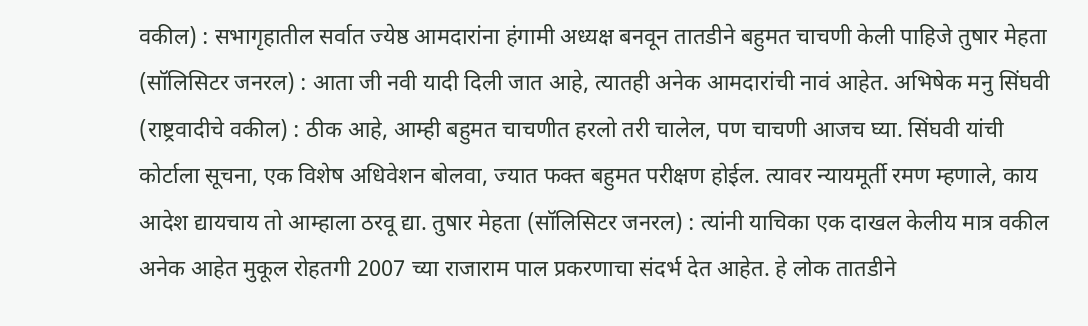वकील) : सभागृहातील सर्वात ज्येष्ठ आमदारांना हंगामी अध्यक्ष बनवून तातडीने बहुमत चाचणी केली पाहिजे तुषार मेहता (सॉलिसिटर जनरल) : आता जी नवी यादी दिली जात आहे, त्यातही अनेक आमदारांची नावं आहेत. अभिषेक मनु सिंघवी (राष्ट्रवादीचे वकील) : ठीक आहे, आम्ही बहुमत चाचणीत हरलो तरी चालेल, पण चाचणी आजच घ्या. सिंघवी यांची कोर्टाला सूचना, एक विशेष अधिवेशन बोलवा, ज्यात फक्त बहुमत परीक्षण होईल. त्यावर न्यायमूर्ती रमण म्हणाले, काय आदेश द्यायचाय तो आम्हाला ठरवू द्या. तुषार मेहता (सॉलिसिटर जनरल) : त्यांनी याचिका एक दाखल केलीय मात्र वकील अनेक आहेत मुकूल रोहतगी 2007 च्या राजाराम पाल प्रकरणाचा संदर्भ देत आहेत. हे लोक तातडीने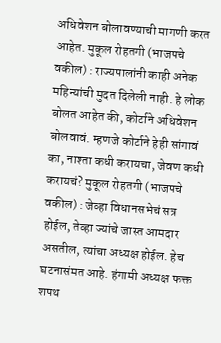अधिवेशन बोलावण्याची मागणी करत आहेत. मुकूल रोहतगी (भाजपचे वकील) : राज्यपालांनी काही अनेक महिन्यांची मुदत दिलेली नाही. हे लोक बोलत आहेत की, कोर्टाने अधिवेशन बोलवावं. म्हणजे कोर्टाने हेही सांगावं का, नाश्ता कधी करायचा, जेवण कधी करायचं? मुकूल रोहतगी (भाजपचे वकील) : जेव्हा विधानसभेचं सत्र होईल, तेव्हा ज्यांचे जास्त आमदार असतील, त्यांचा अध्यक्ष होईल. हेच घटनासंमत आहे. हंगामी अध्यक्ष फक्त शपथ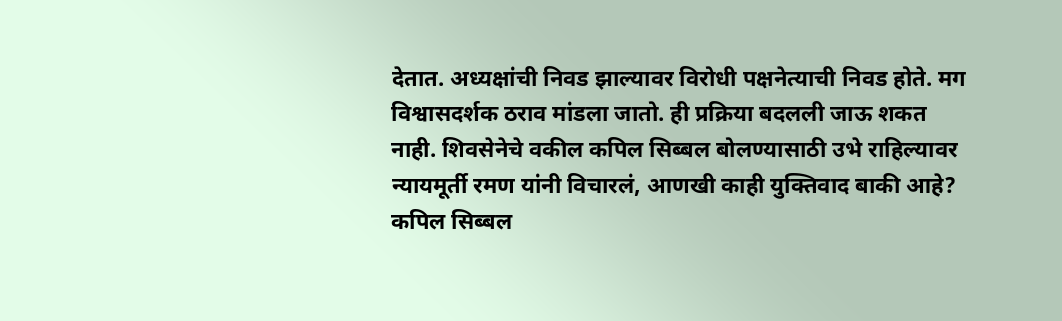देतात. अध्यक्षांची निवड झाल्यावर विरोधी पक्षनेत्याची निवड होते. मग विश्वासदर्शक ठराव मांडला जातो. ही प्रक्रिया बदलली जाऊ शकत नाही. शिवसेनेचे वकील कपिल सिब्बल बोलण्यासाठी उभे राहिल्यावर न्यायमूर्ती रमण यांनी विचारलं, आणखी काही युक्तिवाद बाकी आहे? कपिल सिब्बल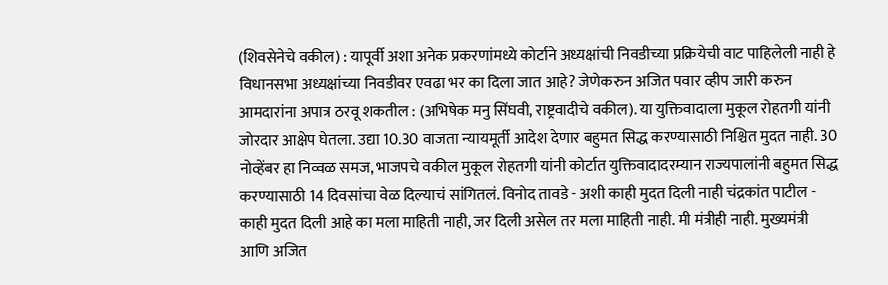(शिवसेनेचे वकील) : यापूर्वी अशा अनेक प्रकरणांमध्ये कोर्टाने अध्यक्षांची निवडीच्या प्रक्रियेची वाट पाहिलेली नाही हे विधानसभा अध्यक्षांच्या निवडीवर एवढा भर का दिला जात आहे? जेणेकरुन अजित पवार व्हीप जारी करुन आमदारांना अपात्र ठरवू शकतील : (अभिषेक मनु सिंघवी, राष्ट्रवादीचे वकील). या युक्तिवादाला मुकूल रोहतगी यांनी जोरदार आक्षेप घेतला. उद्या 10.30 वाजता न्यायमूर्ती आदेश देणार बहुमत सिद्ध करण्यासाठी निश्चित मुदत नाही. 30 नोव्हेंबर हा निव्वळ समज, भाजपचे वकील मुकूल रोहतगी यांनी कोर्टात युक्तिवादादरम्यान राज्यपालांनी बहुमत सिद्ध करण्यासाठी 14 दिवसांचा वेळ दिल्याचं सांगितलं. विनोद तावडे - अशी काही मुदत दिली नाही चंद्रकांत पाटील - काही मुदत दिली आहे का मला माहिती नाही, जर दिली असेल तर मला माहिती नाही. मी मंत्रीही नाही. मुख्यमंत्री आणि अजित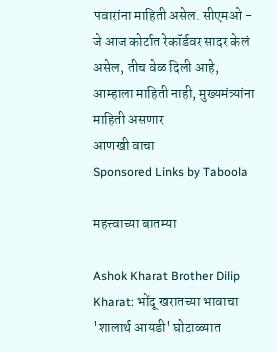पवारांना माहिती असेल. सीएमओ - जे आज कोर्टात रेकॉर्डवर सादर केलं असेल, तीच वेळ दिली आहे, आम्हाला माहिती नाही, मुख्यमंत्र्यांना माहिती असणार
आणखी वाचा
Sponsored Links by Taboola

महत्त्वाच्या बातम्या

Ashok Kharat Brother Dilip Kharat: भोंदू खरातच्या भावाचा 'शालार्थ आयडी' घोटाळ्यात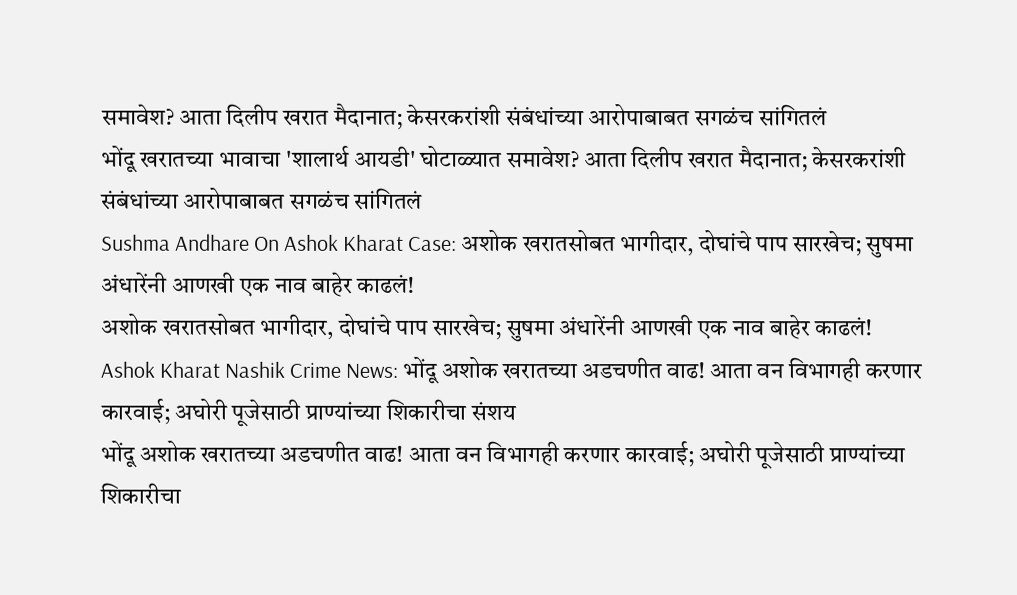समावेश? आता दिलीप खरात मैदानात; केसरकरांशी संबंधांच्या आरोपाबाबत सगळंच सांगितलं
भोंदू खरातच्या भावाचा 'शालार्थ आयडी' घोटाळ्यात समावेश? आता दिलीप खरात मैदानात; केसरकरांशी संबंधांच्या आरोपाबाबत सगळंच सांगितलं
Sushma Andhare On Ashok Kharat Case: अशोक खरातसोबत भागीदार, दोघांचे पाप सारखेच; सुषमा अंधारेंनी आणखी एक नाव बाहेर काढलं!
अशोक खरातसोबत भागीदार, दोघांचे पाप सारखेच; सुषमा अंधारेंनी आणखी एक नाव बाहेर काढलं!
Ashok Kharat Nashik Crime News: भोंदू अशोक खरातच्या अडचणीत वाढ! आता वन विभागही करणार कारवाई; अघोरी पूजेसाठी प्राण्यांच्या शिकारीचा संशय
भोंदू अशोक खरातच्या अडचणीत वाढ! आता वन विभागही करणार कारवाई; अघोरी पूजेसाठी प्राण्यांच्या शिकारीचा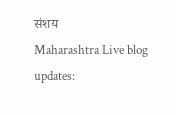संशय
Maharashtra Live blog updates: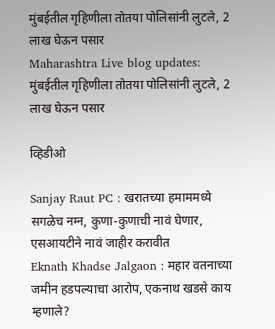मुंबईतील गृहिणीला तोतया पोलिसांनी लुटले, 2 लाख घेऊन पसार
Maharashtra Live blog updates: मुंबईतील गृहिणीला तोतया पोलिसांनी लुटले, 2 लाख घेऊन पसार

व्हिडीओ

Sanjay Raut PC : खरातच्या हमाममध्ये सगळेच नग्न, कुणा-कुणाची नावं घेणार, एसआयटीने नावं जाहीर करावीत
Eknath Khadse Jalgaon : महार वतनाच्या जमीन हडपल्याचा आरोप, एकनाथ खडसे काय म्हणाले?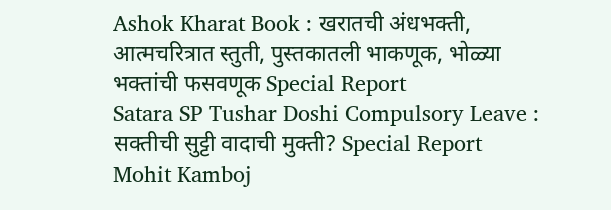Ashok Kharat Book : खरातची अंधभक्ती, आत्मचरित्रात स्तुती, पुस्तकातली भाकणूक, भोळ्या भक्तांची फसवणूक Special Report
Satara SP Tushar Doshi Compulsory Leave : सक्तीची सुट्टी वादाची मुक्ती? Special Report
Mohit Kamboj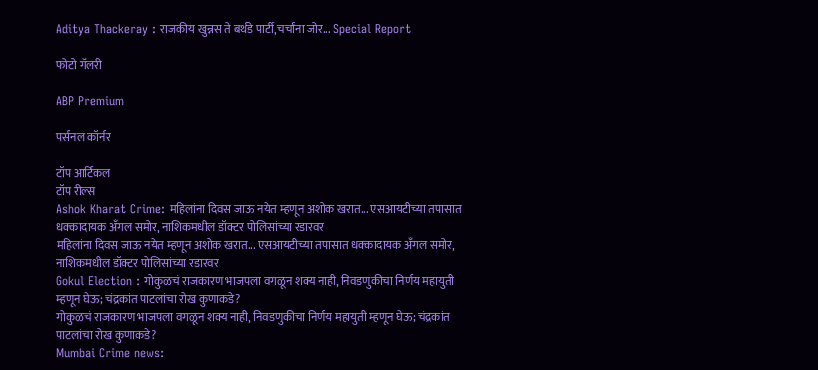Aditya Thackeray : राजकीय खुन्नस ते बर्थडे पार्टी,चर्चांना जोर... Special Report

फोटो गॅलरी

ABP Premium

पर्सनल कॉर्नर

टॉप आर्टिकल
टॉप रील्स
Ashok Kharat Crime: महिलांना दिवस जाऊ नयेत म्हणून अशोक खरात... एसआयटीच्या तपासात धक्कादायक अँगल समोर, नाशिकमधील डॉक्टर पोलिसांच्या रडारवर
महिलांना दिवस जाऊ नयेत म्हणून अशोक खरात... एसआयटीच्या तपासात धक्कादायक अँगल समोर, नाशिकमधील डॉक्टर पोलिसांच्या रडारवर
Gokul Election : गोकुळचं राजकारण भाजपला वगळून शक्य नाही, निवडणुकीचा निर्णय महायुती म्हणून घेऊ; चंद्रकांत पाटलांचा रोख कुणाकडे?
गोकुळचं राजकारण भाजपला वगळून शक्य नाही, निवडणुकीचा निर्णय महायुती म्हणून घेऊ; चंद्रकांत पाटलांचा रोख कुणाकडे?
Mumbai Crime news: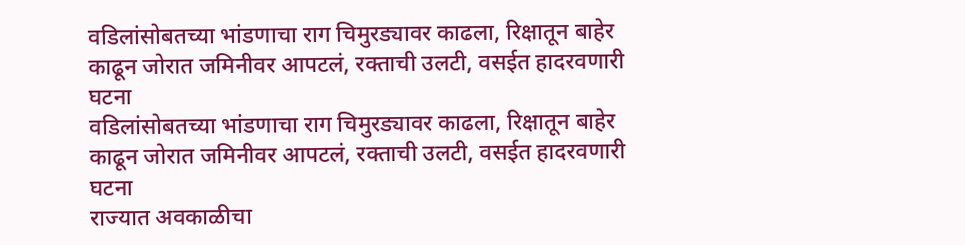वडिलांसोबतच्या भांडणाचा राग चिमुरड्यावर काढला, रिक्षातून बाहेर काढून जोरात जमिनीवर आपटलं, रक्ताची उलटी, वसईत हादरवणारी घटना
वडिलांसोबतच्या भांडणाचा राग चिमुरड्यावर काढला, रिक्षातून बाहेर काढून जोरात जमिनीवर आपटलं, रक्ताची उलटी, वसईत हादरवणारी घटना
राज्यात अवकाळीचा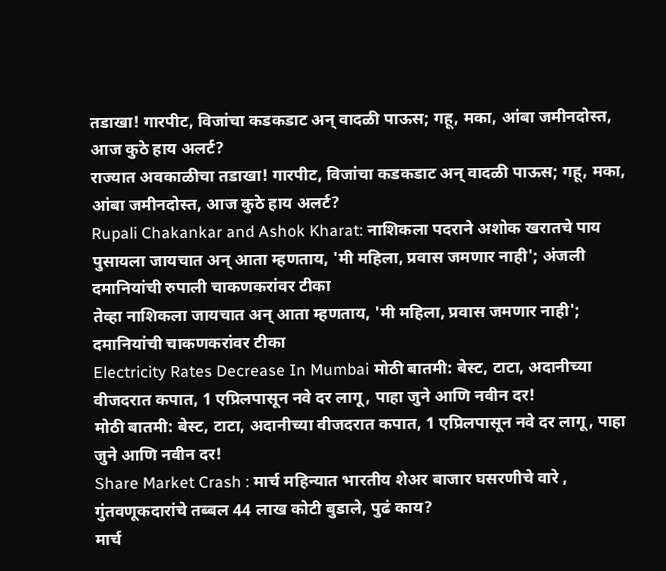तडाखा! गारपीट, विजांचा कडकडाट अन् वादळी पाऊस; गहू, मका, आंबा जमीनदोस्त, आज कुठे हाय अलर्ट?
राज्यात अवकाळीचा तडाखा! गारपीट, विजांचा कडकडाट अन् वादळी पाऊस; गहू, मका, आंबा जमीनदोस्त, आज कुठे हाय अलर्ट?
Rupali Chakankar and Ashok Kharat: नाशिकला पदराने अशोक खरातचे पाय पुसायला जायचात अन् आता म्हणताय, 'मी महिला, प्रवास जमणार नाही'; अंजली दमानियांची रुपाली चाकणकरांवर टीका
तेव्हा नाशिकला जायचात अन् आता म्हणताय, 'मी महिला, प्रवास जमणार नाही'; दमानियांची चाकणकरांवर टीका
Electricity Rates Decrease In Mumbai मोठी बातमी: बेस्ट, टाटा, अदानीच्या वीजदरात कपात, 1 एप्रिलपासून नवे दर लागू, पाहा जुने आणि नवीन दर!
मोठी बातमी: बेस्ट, टाटा, अदानीच्या वीजदरात कपात, 1 एप्रिलपासून नवे दर लागू, पाहा जुने आणि नवीन दर!
Share Market Crash : मार्च महिन्यात भारतीय शेअर बाजार घसरणीचे वारे , गुंतवणूकदारांचे तब्बल 44 लाख कोटी बुडाले, पुढं काय?
मार्च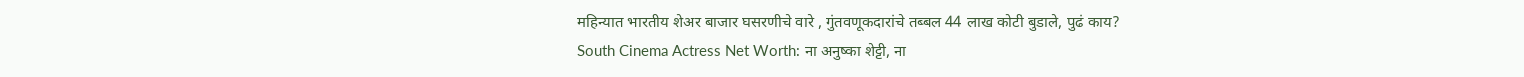महिन्यात भारतीय शेअर बाजार घसरणीचे वारे , गुंतवणूकदारांचे तब्बल 44 लाख कोटी बुडाले, पुढं काय?
South Cinema Actress Net Worth: ना अनुष्का शेट्टी, ना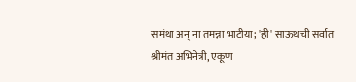समंथा अन् ना तमन्ना भाटीया; 'ही' साऊथची सर्वात श्रीमंत अभिनेत्री, एकूण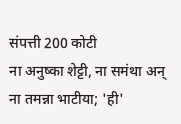संपत्ती 200 कोटी
ना अनुष्का शेट्टी, ना समंथा अन् ना तमन्ना भाटीया; 'ही'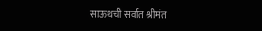साऊथची सर्वात श्रीमंत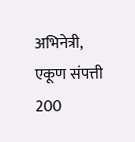अभिनेत्री, एकूण संपत्ती 200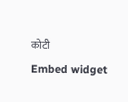कोटी
Embed widget